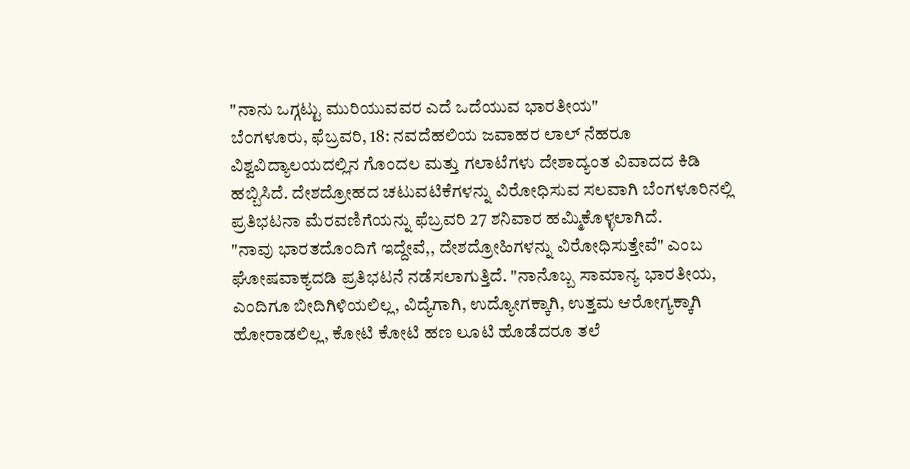"ನಾನು ಒಗ್ಗಟ್ಟು ಮುರಿಯುವವರ ಎದೆ ಒದೆಯುವ ಭಾರತೀಯ"
ಬೆ೦ಗಳೂರು, ಫೆಬ್ರವರಿ, 18: ನವದೆಹಲಿಯ ಜವಾಹರ ಲಾಲ್ ನೆಹರೂ ವಿಶ್ವವಿದ್ಯಾಲಯದಲ್ಲಿನ ಗೊಂದಲ ಮತ್ತು ಗಲಾಟೆಗಳು ದೇಶಾದ್ಯಂತ ವಿವಾದದ ಕಿಡಿ ಹಬ್ಬಿಸಿದೆ. ದೇಶದ್ರೋಹದ ಚಟುವಟಿಕೆಗಳನ್ನು ವಿರೋಧಿಸುವ ಸಲವಾಗಿ ಬೆಂಗಳೂರಿನಲ್ಲಿ ಪ್ರತಿಭಟನಾ ಮೆರವಣಿಗೆಯನ್ನು ಫೆಬ್ರವರಿ 27 ಶನಿವಾರ ಹಮ್ಮಿಕೊಳ್ಳಲಾಗಿದೆ.
"ನಾವು ಭಾರತದೊಂದಿಗೆ ಇದ್ದೇವೆ,, ದೇಶದ್ರೋಹಿಗಳನ್ನು ವಿರೋಧಿಸುತ್ತೇವೆ" ಎಂಬ ಘೋಷವಾಕ್ಯದಡಿ ಪ್ರತಿಭಟನೆ ನಡೆಸಲಾಗುತ್ತಿದೆ. "ನಾನೊಬ್ಬ ಸಾಮಾನ್ಯ ಭಾರತೀಯ, ಎಂದಿಗೂ ಬೀದಿಗಿಳಿಯಲಿಲ್ಲ, ವಿದ್ಯೆಗಾಗಿ, ಉದ್ಯೋಗಕ್ಕಾಗಿ, ಉತ್ತಮ ಆರೋಗ್ಯಕ್ಕಾಗಿ ಹೋರಾಡಲಿಲ್ಲ, ಕೋಟಿ ಕೋಟಿ ಹಣ ಲೂಟಿ ಹೊಡೆದರೂ ತಲೆ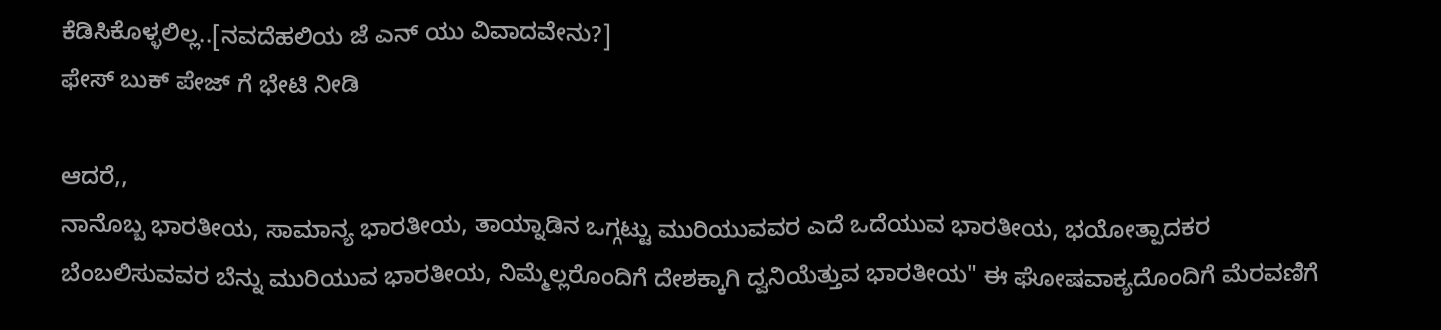ಕೆಡಿಸಿಕೊಳ್ಳಲಿಲ್ಲ..[ನವದೆಹಲಿಯ ಜೆ ಎನ್ ಯು ವಿವಾದವೇನು?]
ಫೇಸ್ ಬುಕ್ ಪೇಜ್ ಗೆ ಭೇಟಿ ನೀಡಿ

ಆದರೆ,,
ನಾನೊಬ್ಬ ಭಾರತೀಯ, ಸಾಮಾನ್ಯ ಭಾರತೀಯ, ತಾಯ್ನಾಡಿನ ಒಗ್ಗಟ್ಟು ಮುರಿಯುವವರ ಎದೆ ಒದೆಯುವ ಭಾರತೀಯ, ಭಯೋತ್ಪಾದಕರ ಬೆಂಬಲಿಸುವವರ ಬೆನ್ನು ಮುರಿಯುವ ಭಾರತೀಯ, ನಿಮ್ಮೆಲ್ಲರೊಂದಿಗೆ ದೇಶಕ್ಕಾಗಿ ದ್ವನಿಯೆತ್ತುವ ಭಾರತೀಯ" ಈ ಘೋಷವಾಕ್ಯದೊಂದಿಗೆ ಮೆರವಣಿಗೆ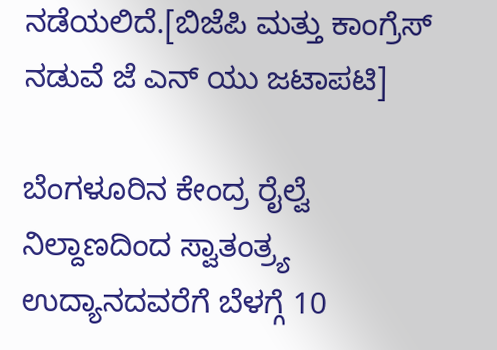ನಡೆಯಲಿದೆ.[ಬಿಜೆಪಿ ಮತ್ತು ಕಾಂಗ್ರೆಸ್ ನಡುವೆ ಜೆ ಎನ್ ಯು ಜಟಾಪಟಿ]

ಬೆಂಗಳೂರಿನ ಕೇಂದ್ರ ರೈಲ್ವೆ ನಿಲ್ದಾಣದಿಂದ ಸ್ವಾತಂತ್ರ್ಯ ಉದ್ಯಾನದವರೆಗೆ ಬೆಳಗ್ಗೆ 10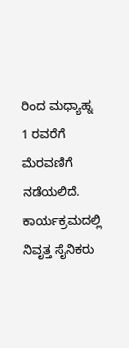ರಿಂದ ಮಧ್ಯಾಹ್ನ 1 ರವರೆಗೆ ಮೆರವಣಿಗೆ ನಡೆಯಲಿದೆ. ಕಾರ್ಯಕ್ರಮದಲ್ಲಿ ನಿವೃತ್ತ ಸೈನಿಕರು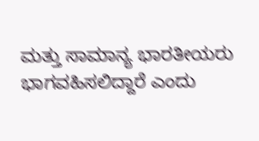ಮತ್ತು ಸಾಮಾನ್ಯ ಭಾರತೀಯರು ಭಾಗವಹಿಸಲಿದ್ದಾರೆ ಎಂದು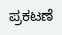ಪ್ರಕಟಣೆ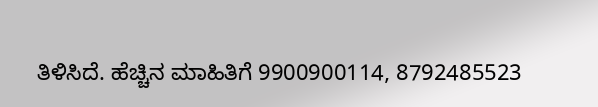ತಿಳಿಸಿದೆ. ಹೆಚ್ಚಿನ ಮಾಹಿತಿಗೆ 9900900114, 8792485523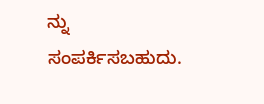ನ್ನು ಸಂಪರ್ಕಿಸಬಹುದು.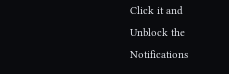Click it and Unblock the Notifications